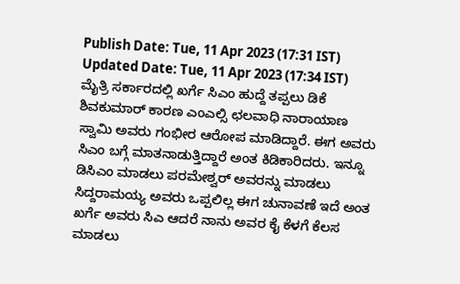Publish Date: Tue, 11 Apr 2023 (17:31 IST)
Updated Date: Tue, 11 Apr 2023 (17:34 IST)
ಮೈತ್ರಿ ಸರ್ಕಾರದಲ್ಲಿ ಖರ್ಗೆ ಸಿಎಂ ಹುದ್ದೆ ತಪ್ಪಲು ಡಿಕೆ ಶಿವಕುಮಾರ್ ಕಾರಣ ಎಂಎಲ್ಸಿ ಛಲವಾಧಿ ನಾರಾಯಾಣ ಸ್ವಾಮಿ ಅವರು ಗಂಭೀರ ಆರೋಪ ಮಾಡಿದ್ದಾರೆ. ಈಗ ಅವರು ಸಿಎಂ ಬಗ್ಗೆ ಮಾತನಾಡುತ್ತಿದ್ದಾರೆ ಅಂತ ಕಿಡಿಕಾರಿದರು. ಇನ್ನೂ ಡಿಸಿಎಂ ಮಾಡಲು ಪರಮೇಶ್ವರ್ ಅವರನ್ನು ಮಾಡಲು ಸಿದ್ದರಾಮಯ್ಯ ಅವರು ಒಪ್ಪಲಿಲ್ಲ ಈಗ ಚುನಾವಣೆ ಇದೆ ಅಂತ ಖರ್ಗೆ ಅವರು ಸಿಎ ಆದರೆ ನಾನು ಅವರ ಕೈ ಕೆಳಗೆ ಕೆಲಸ ಮಾಡಲು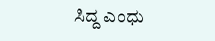ಸಿದ್ದ ಎಂಧು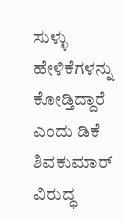ಸುಳ್ಳು ಹೇಳಿಕೆಗಳನ್ನು ಕೋಡ್ತಿದ್ದಾರೆ ಎಂದು ಡಿಕೆ ಶಿವಕುಮಾರ್ ವಿರುದ್ಧ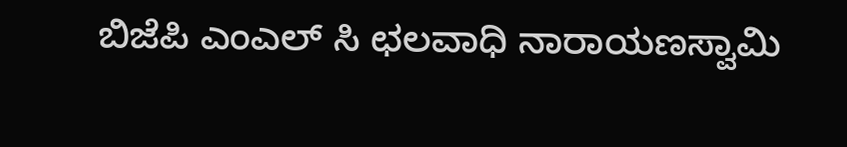ಬಿಜೆಪಿ ಎಂಎಲ್ ಸಿ ಛಲವಾಧಿ ನಾರಾಯಣಸ್ವಾಮಿ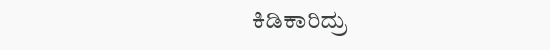ಕಿಡಿಕಾರಿದ್ರು